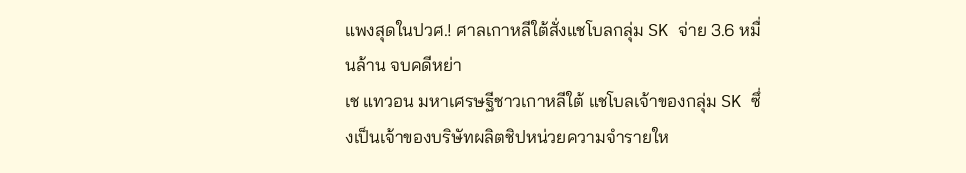แพงสุดในปวศ.! ศาลเกาหลีใต้สั่งแชโบลกลุ่ม SK จ่าย 3.6 หมื่นล้าน จบคดีหย่า
เช แทวอน มหาเศรษฐีชาวเกาหลีใต้ แชโบลเจ้าของกลุ่ม SK ซึ่งเป็นเจ้าของบริษัทผลิตชิปหน่วยความจำรายให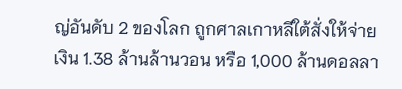ญ่อันดับ 2 ของโลก ถูกศาลเกาหลีใต้สั่งให้จ่ายเงิน 1.38 ล้านล้านวอน หรือ 1,000 ล้านดอลลา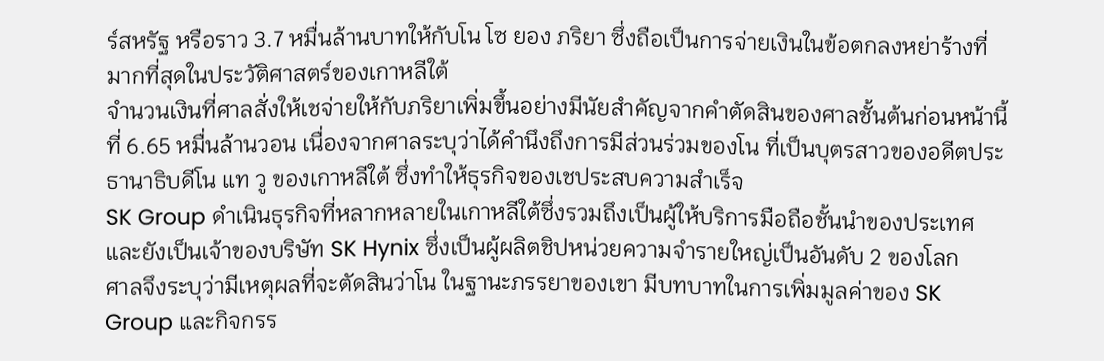ร์สหรัฐ หรือราว 3.7 หมื่นล้านบาทให้กับโน โซ ยอง ภริยา ซึ่งถือเป็นการจ่ายเงินในข้อตกลงหย่าร้างที่มากที่สุดในประวัติศาสตร์ของเกาหลีใต้
จำนวนเงินที่ศาลสั่งให้เชจ่ายให้กับภริยาเพิ่มขึ้นอย่างมีนัยสำคัญจากคำตัดสินของศาลชั้นต้นก่อนหน้านี้ที่ 6.65 หมื่นล้านวอน เนื่องจากศาลระบุว่าได้คำนึงถึงการมีส่วนร่วมของโน ที่เป็นบุตรสาวของอดีตประธานาธิบดีโน แท วู ของเกาหลีใต้ ซึ่งทำให้ธุรกิจของเชประสบความสำเร็จ
SK Group ดำเนินธุรกิจที่หลากหลายในเกาหลีใต้ซึ่งรวมถึงเป็นผู้ให้บริการมือถือชั้นนำของประเทศ และยังเป็นเจ้าของบริษัท SK Hynix ซึ่งเป็นผู้ผลิตชิปหน่วยความจำรายใหญ่เป็นอันดับ 2 ของโลก
ศาลจึงระบุว่ามีเหตุผลที่จะตัดสินว่าโน ในฐานะภรรยาของเขา มีบทบาทในการเพิ่มมูลค่าของ SK Group และกิจกรร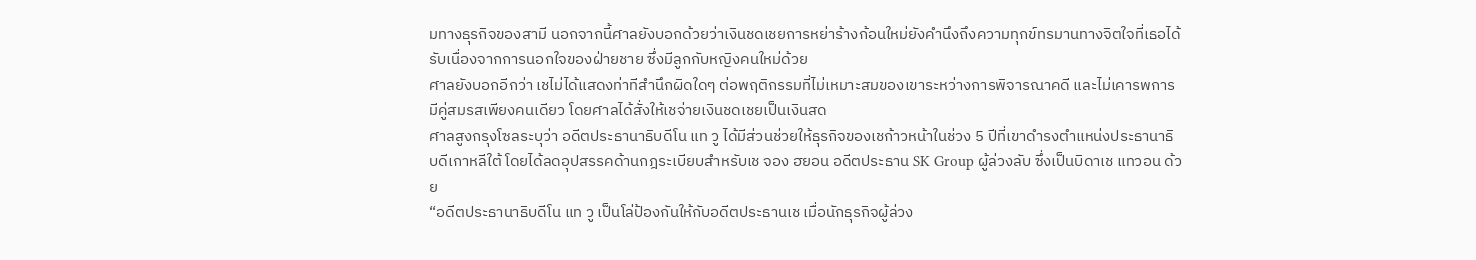มทางธุรกิจของสามี นอกจากนี้ศาลยังบอกด้วยว่าเงินชดเชยการหย่าร้างก้อนใหม่ยังคำนึงถึงความทุกข์ทรมานทางจิตใจที่เธอได้รับเนื่องจากการนอกใจของฝ่ายชาย ซึ่งมีลูกกับหญิงคนใหม่ด้วย
ศาลยังบอกอีกว่า เชไม่ได้แสดงท่าทีสำนึกผิดใดๆ ต่อพฤติกรรมที่ไม่เหมาะสมของเขาระหว่างการพิจารณาคดี และไม่เคารพการมีคู่สมรสเพียงคนเดียว โดยศาลได้สั่งให้เชจ่ายเงินชดเชยเป็นเงินสด
ศาลสูงกรุงโซลระบุว่า อดีตประธานาธิบดีโน แท วู ได้มีส่วนช่วยให้ธุรกิจของเชก้าวหน้าในช่วง 5 ปีที่เขาดำรงตำแหน่งประธานาธิบดีเกาหลีใต้ โดยได้ลดอุปสรรคด้านกฎระเบียบสำหรับเช จอง ฮยอน อดีตประธาน SK Group ผู้ล่วงลับ ซึ่งเป็นบิดาเช แทวอน ด้วย
“อดีตประธานาธิบดีโน แท วู เป็นโล่ป้องกันให้กับอดีตประธานเช เมื่อนักธุรกิจผู้ล่วง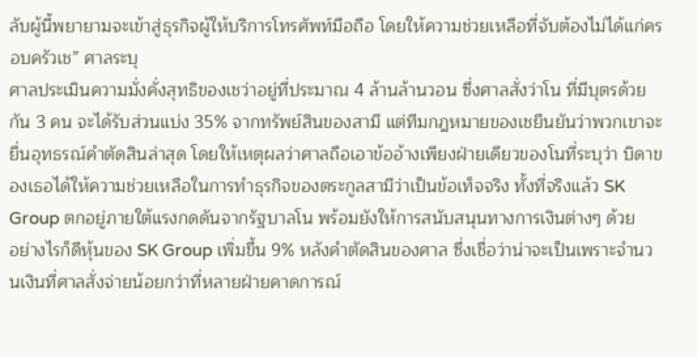ลับผู้นี้พยายามจะเข้าสู่ธุรกิจผู้ให้บริการโทรศัพท์มือถือ โดยให้ความช่วยเหลือที่จับต้องไม่ได้แก่ครอบครัวเช” ศาลระบุ
ศาลประเมินความมั่งคั่งสุทธิของเชว่าอยู่ที่ประมาณ 4 ล้านล้านวอน ซึ่งศาลสั่งว่าโน ที่มีบุตรด้วยกัน 3 คน จะได้รับส่วนแบ่ง 35% จากทรัพย์สินของสามี แต่ทีมกฎหมายของเชยืนยันว่าพวกเขาจะยื่นอุทธรณ์คำตัดสินล่าสุด โดยให้เหตุผลว่าศาลถือเอาข้ออ้างเพียงฝ่ายเดียวของโนที่ระบุว่า บิดาของเธอได้ให้ความช่วยเหลือในการทำธุรกิจของตระกูลสามีว่าเป็นข้อเท็จจริง ทั้งที่จริงแล้ว SK Group ตกอยู่ภายใต้แรงกดดันจากรัฐบาลโน พร้อมยังให้การสนับสนุนทางการเงินต่างๆ ด้วย
อย่างไรก็ดีหุ้นของ SK Group เพิ่มขึ้น 9% หลังคำตัดสินของศาล ซึ่งเชื่อว่าน่าจะเป็นเพราะจำนวนเงินที่ศาลสั่งจ่ายน้อยกว่าที่หลายฝ่ายคาดการณ์